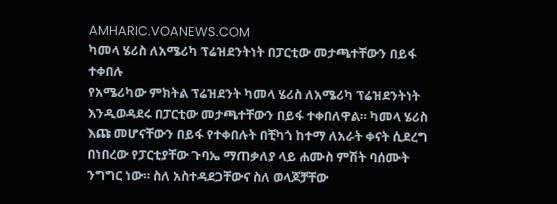AMHARIC.VOANEWS.COM
ካመላ ሄሪስ ለአሜሪካ ፕሬዝደንትነት በፓርቲው መታጫተቸውን በይፋ ተቀበሉ
የአሜሪካው ምክትል ፕሬዝደንት ካመላ ሄሪስ ለአሜሪካ ፕሬዝደንትነት እንዲወዳደሩ በፓርቲው መታጫተቸውን በይፋ ተቀበለዋል። ካመላ ሄሪስ እጩ መሆናቸውን በይፋ የተቀበሉት በቺካጎ ከተማ ለአራት ቀናት ሲደረግ በነበረው የፓርቲያቸው ጉባኤ ማጠቃለያ ላይ ሐሙስ ምሽት ባሰሙት ንግግር ነው። ስለ አስተዳደጋቸውና ስለ ወላጆቻቸው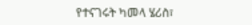የተናገሩት ካመላ ሄሪስ፣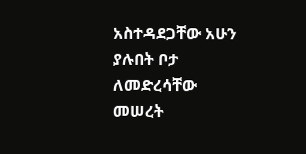አስተዳደጋቸው አሁን ያሉበት ቦታ ለመድረሳቸው መሠረት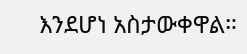እንደሆነ አስታውቀዋል።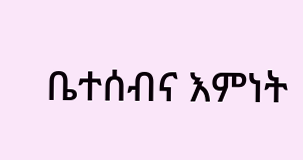ቤተሰብና እምነት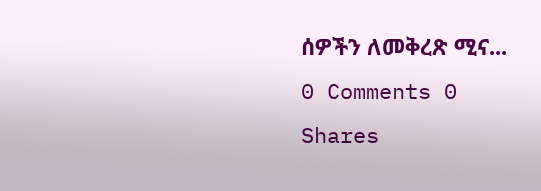ሰዎችን ለመቅረጽ ሚና...
0 Comments 0 Shares